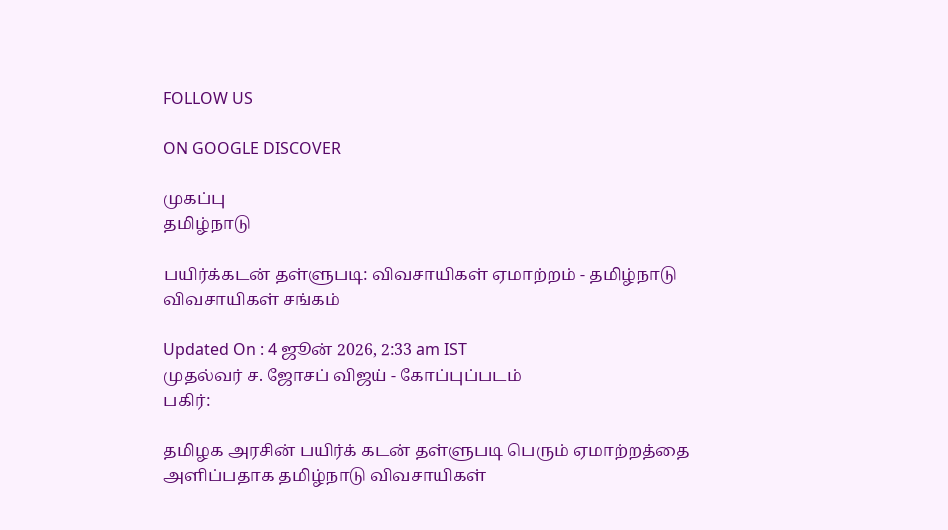FOLLOW US

ON GOOGLE DISCOVER

முகப்பு
தமிழ்நாடு

பயிர்க்கடன் தள்ளுபடி: விவசாயிகள் ஏமாற்றம் - தமிழ்நாடு விவசாயிகள் சங்கம்

Updated On : 4 ஜூன் 2026, 2:33 am IST
முதல்வர் ச. ஜோசப் விஜய் - கோப்புப்படம்
பகிர்:

தமிழக அரசின் பயிர்க் கடன் தள்ளுபடி பெரும் ஏமாற்றத்தை அளிப்பதாக தமிழ்நாடு விவசாயிகள்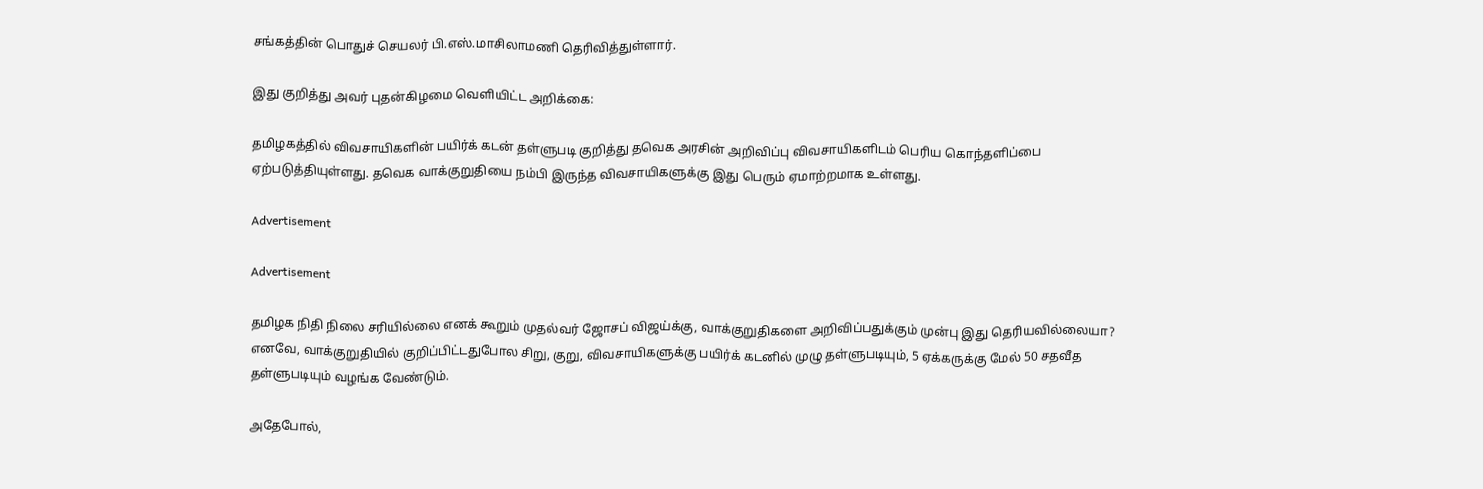சங்கத்தின் பொதுச் செயலர் பி.எஸ்.மாசிலாமணி தெரிவித்துள்ளார்.

இது குறித்து அவர் புதன்கிழமை வெளியிட்ட அறிக்கை:

தமிழகத்தில் விவசாயிகளின் பயிர்க் கடன் தள்ளுபடி குறித்து தவெக அரசின் அறிவிப்பு விவசாயிகளிடம் பெரிய கொந்தளிப்பை ஏற்படுத்தியுள்ளது. தவெக வாக்குறுதியை நம்பி இருந்த விவசாயிகளுக்கு இது பெரும் ஏமாற்றமாக உள்ளது.

Advertisement

Advertisement

தமிழக நிதி நிலை சரியில்லை எனக் கூறும் முதல்வர் ஜோசப் விஜய்க்கு, வாக்குறுதிகளை அறிவிப்பதுக்கும் முன்பு இது தெரியவில்லையா? எனவே, வாக்குறுதியில் குறிப்பிட்டதுபோல சிறு, குறு, விவசாயிகளுக்கு பயிர்க் கடனில் முழு தள்ளுபடியும், 5 ஏக்கருக்கு மேல் 50 சதவீத தள்ளுபடியும் வழங்க வேண்டும்.

அதேபோல்,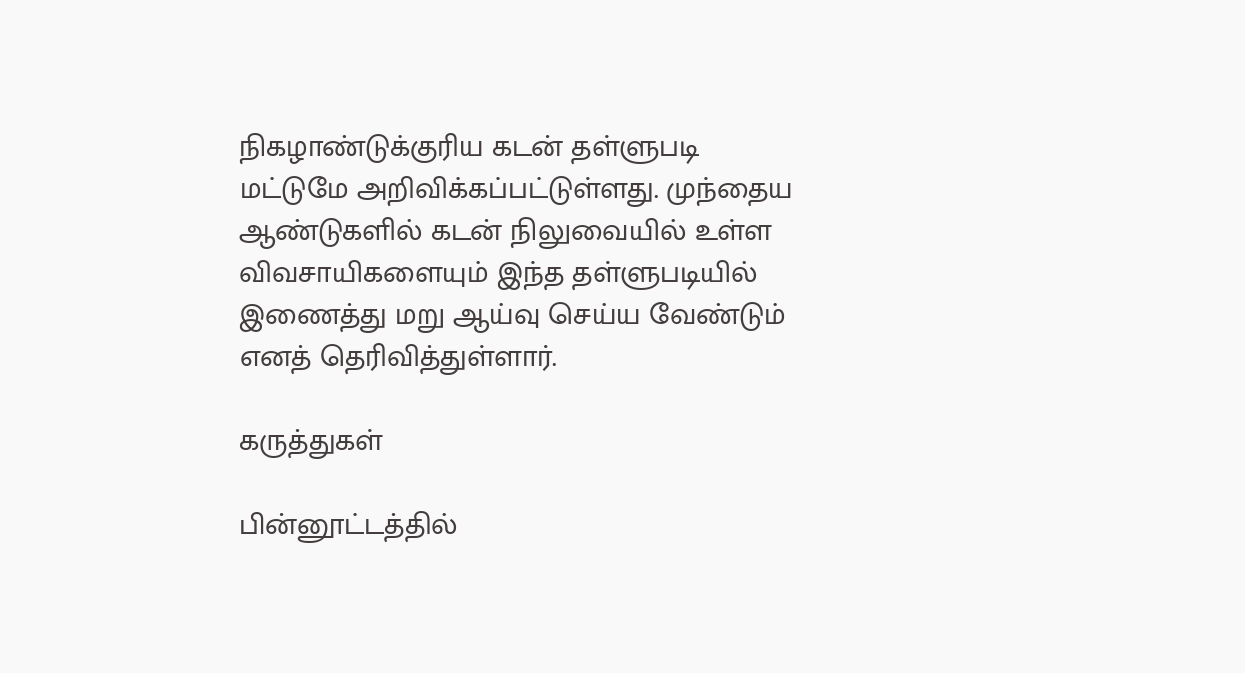நிகழாண்டுக்குரிய கடன் தள்ளுபடி மட்டுமே அறிவிக்கப்பட்டுள்ளது. முந்தைய ஆண்டுகளில் கடன் நிலுவையில் உள்ள விவசாயிகளையும் இந்த தள்ளுபடியில் இணைத்து மறு ஆய்வு செய்ய வேண்டும் எனத் தெரிவித்துள்ளார்.

கருத்துகள்

பின்னூட்டத்தில்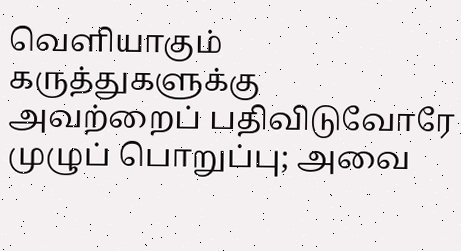வெளியாகும் கருத்துகளுக்கு அவற்றைப் பதிவிடுவோரே முழுப் பொறுப்பு; அவை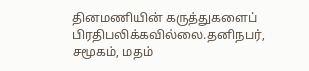தினமணியின் கருத்துகளைப் பிரதிபலிக்கவில்லை.தனிநபர், சமூகம், மதம்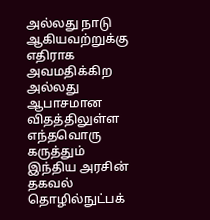அல்லது நாடு ஆகியவற்றுக்கு எதிராக அவமதிக்கிற அல்லது ஆபாசமான விதத்திலுள்ள எந்தவொரு கருத்தும் இந்திய அரசின் தகவல் தொழில்நுட்பக்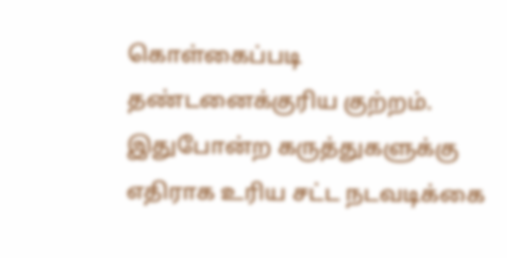கொள்கைப்படி தண்டனைக்குரிய குற்றம். இதுபோன்ற கருத்துகளுக்கு எதிராக உரிய சட்ட நடவடிக்கை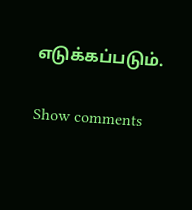எடுக்கப்படும்.

Show comments